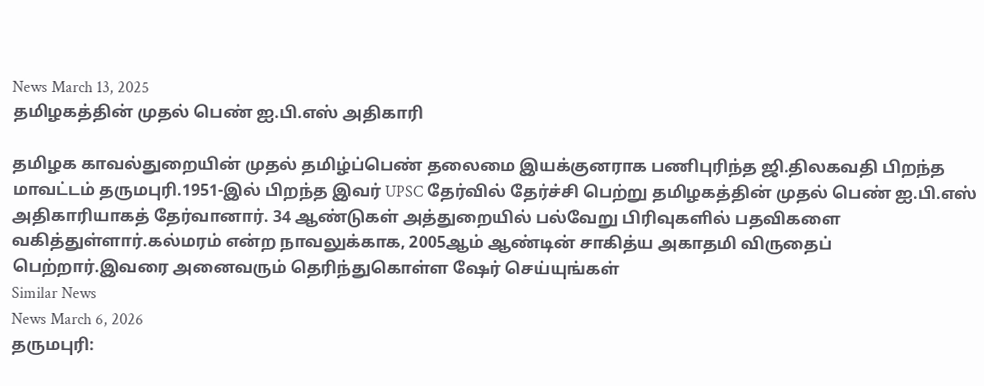News March 13, 2025
தமிழகத்தின் முதல் பெண் ஐ.பி.எஸ் அதிகாரி

தமிழக காவல்துறையின் முதல் தமிழ்ப்பெண் தலைமை இயக்குனராக பணிபுரிந்த ஜி.திலகவதி பிறந்த மாவட்டம் தருமபுரி.1951-இல் பிறந்த இவர் UPSC தேர்வில் தேர்ச்சி பெற்று தமிழகத்தின் முதல் பெண் ஐ.பி.எஸ் அதிகாரியாகத் தேர்வானார். 34 ஆண்டுகள் அத்துறையில் பல்வேறு பிரிவுகளில் பதவிகளை வகித்துள்ளார்.கல்மரம் என்ற நாவலுக்காக, 2005ஆம் ஆண்டின் சாகித்ய அகாதமி விருதைப் பெற்றார்.இவரை அனைவரும் தெரிந்துகொள்ள ஷேர் செய்யுங்கள்
Similar News
News March 6, 2026
தருமபுரி: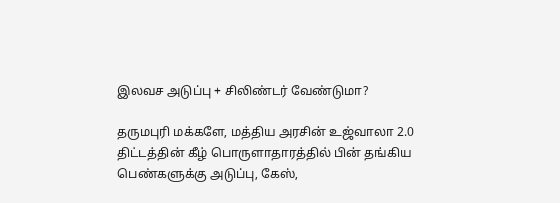இலவச அடுப்பு + சிலிண்டர் வேண்டுமா?

தருமபுரி மக்களே, மத்திய அரசின் உஜ்வாலா 2.0 திட்டத்தின் கீழ் பொருளாதாரத்தில் பின் தங்கிய பெண்களுக்கு அடுப்பு, கேஸ்,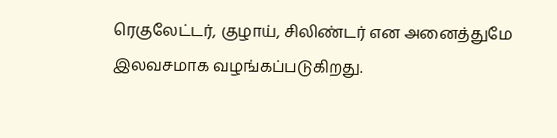ரெகுலேட்டர், குழாய், சிலிண்டர் என அனைத்துமே இலவசமாக வழங்கப்படுகிறது.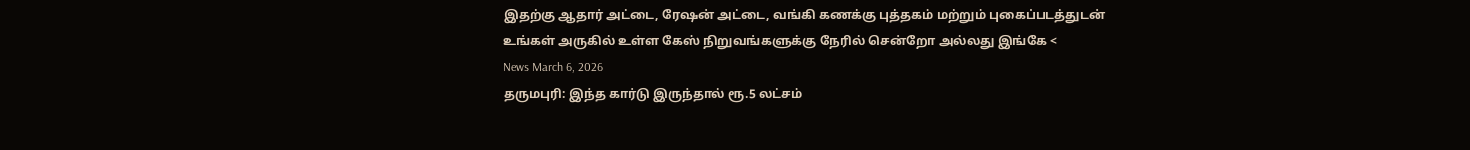இதற்கு ஆதார் அட்டை, ரேஷன் அட்டை, வங்கி கணக்கு புத்தகம் மற்றும் புகைப்படத்துடன் உங்கள் அருகில் உள்ள கேஸ் நிறுவங்களுக்கு நேரில் சென்றோ அல்லது இங்கே <
News March 6, 2026
தருமபுரி: இந்த கார்டு இருந்தால் ரூ.5 லட்சம்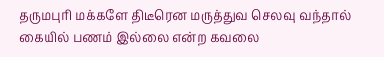தருமபுரி மக்களே திடீரென மருத்துவ செலவு வந்தால் கையில் பணம் இல்லை என்ற கவலை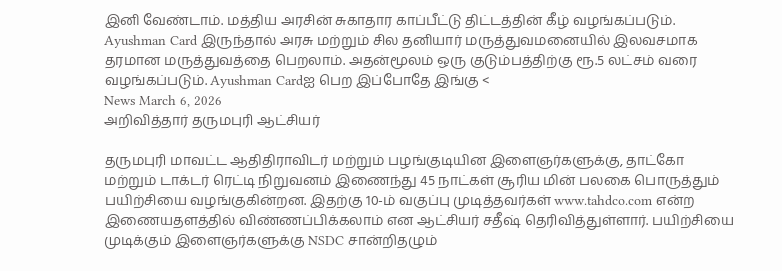இனி வேண்டாம். மத்திய அரசின் சுகாதார காப்பீட்டு திட்டத்தின் கீழ் வழங்கப்படும். Ayushman Card இருந்தால் அரசு மற்றும் சில தனியார் மருத்துவமனையில் இலவசமாக தரமான மருத்துவத்தை பெறலாம். அதன்மூலம் ஒரு குடும்பத்திற்கு ரூ.5 லட்சம் வரை வழங்கப்படும். Ayushman Cardஐ பெற இப்போதே இங்கு <
News March 6, 2026
அறிவித்தார் தருமபுரி ஆட்சியர்

தருமபுரி மாவட்ட ஆதிதிராவிடர் மற்றும் பழங்குடியின இளைஞர்களுக்கு, தாட்கோ மற்றும் டாக்டர் ரெட்டி நிறுவனம் இணைந்து 45 நாட்கள் சூரிய மின் பலகை பொருத்தும் பயிற்சியை வழங்குகின்றன. இதற்கு 10-ம் வகுப்பு முடித்தவர்கள் www.tahdco.com என்ற இணையதளத்தில் விண்ணப்பிக்கலாம் என ஆட்சியர் சதீஷ் தெரிவித்துள்ளார். பயிற்சியை முடிக்கும் இளைஞர்களுக்கு NSDC சான்றிதழும்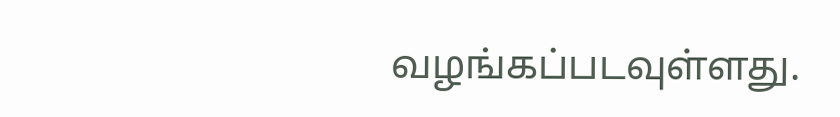வழங்கப்படவுள்ளது.